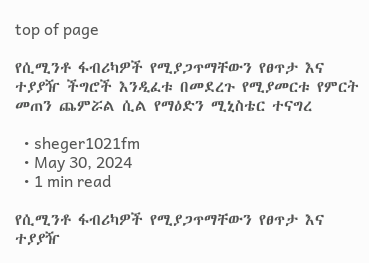top of page

የሲሚንቶ ፋብሪካዎች የሚያጋጥማቸውን የፀጥታ እና ተያያዥ ችግሮች እንዲፈቱ በመደረጉ የሚያመርቱ የምርት መጠን ጨምሯል ሲል የማዕድን ሚኒስቴር ተናግረ

  • sheger1021fm
  • May 30, 2024
  • 1 min read

የሲሚንቶ ፋብሪካዎች የሚያጋጥማቸውን የፀጥታ እና ተያያዥ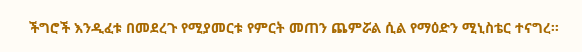ችግሮች እንዲፈቱ በመደረጉ የሚያመርቱ የምርት መጠን ጨምሯል ሲል የማዕድን ሚኒስቴር ተናግረ፡፡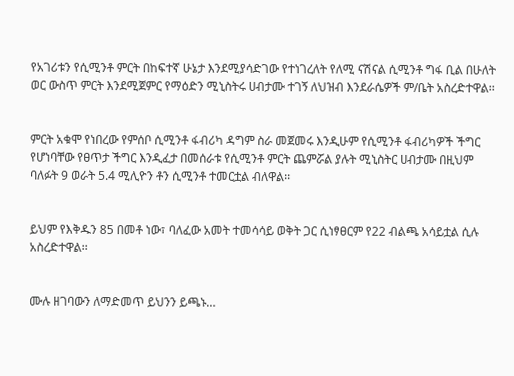የአገሪቱን የሲሚንቶ ምርት በከፍተኛ ሁኔታ እንደሚያሳድገው የተነገረለት የለሚ ናሽናል ሲሚንቶ ግፋ ቢል በሁለት ወር ውስጥ ምርት እንደሚጀምር የማዕድን ሚኒስትሩ ሀብታሙ ተገኝ ለህዝብ እንደራሴዎች ም/ቤት አስረድተዋል፡፡


ምርት አቁሞ የነበረው የምሰቦ ሲሚንቶ ፋብሪካ ዳግም ስራ መጀመሩ እንዲሁም የሲሚንቶ ፋብሪካዎች ችግር የሆነባቸው የፀጥታ ችግር እንዲፈታ በመሰራቱ የሲሚንቶ ምርት ጨምሯል ያሉት ሚኒስትር ሀብታሙ በዚህም ባለፉት 9 ወራት 5.4 ሚሊዮን ቶን ሲሚንቶ ተመርቷል ብለዋል፡፡


ይህም የእቅዱን 85 በመቶ ነው፣ ባለፈው አመት ተመሳሳይ ወቅት ጋር ሲነፃፀርም የ22 ብልጫ አሳይቷል ሲሉ አስረድተዋል፡፡


ሙሉ ዘገባውን ለማድመጥ ይህንን ይጫኑ…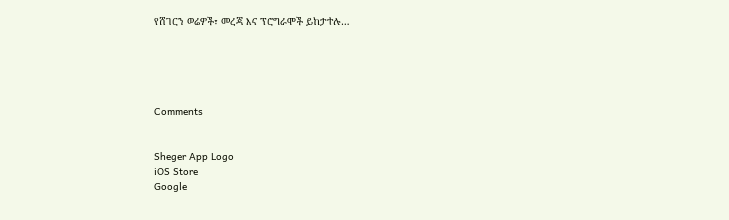የሸገርን ወሬዎች፣ መረጃ እና ፕሮግራሞች ይከታተሉ…





Comments


Sheger App Logo
iOS Store
Google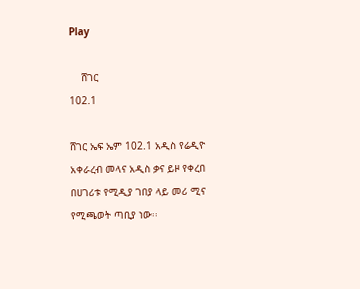Play

    ሸገር
102.1

ሸገር ኤፍ ኤም 102.1 አዲስ የሬዲዮ አቀራረብ መላና አዲስ ቃና ይዞ የቀረበ በሀገሪቱ የሚዲያ ገበያ ላይ መሪ ሚና የሚጫወት ጣቢያ ነው፡፡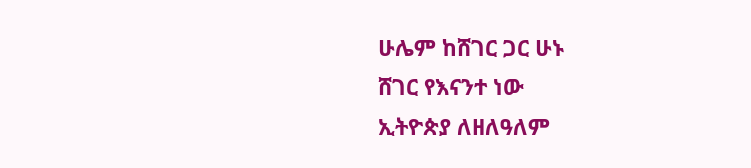ሁሌም ከሸገር ጋር ሁኑ
ሸገር የእናንተ ነው
ኢትዮጵያ ለዘለዓለም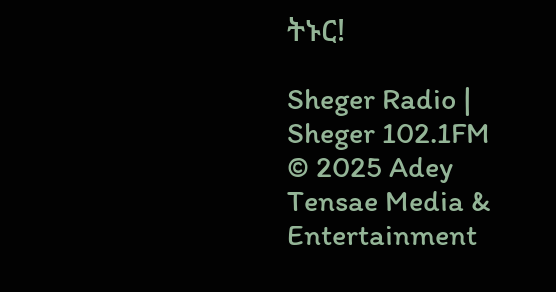ትኑር!

Sheger Radio | Sheger 102.1FM  © 2025 Adey Tensae Media & Entertainment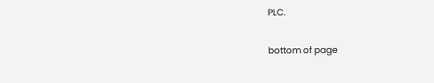PLC.

bottom of page